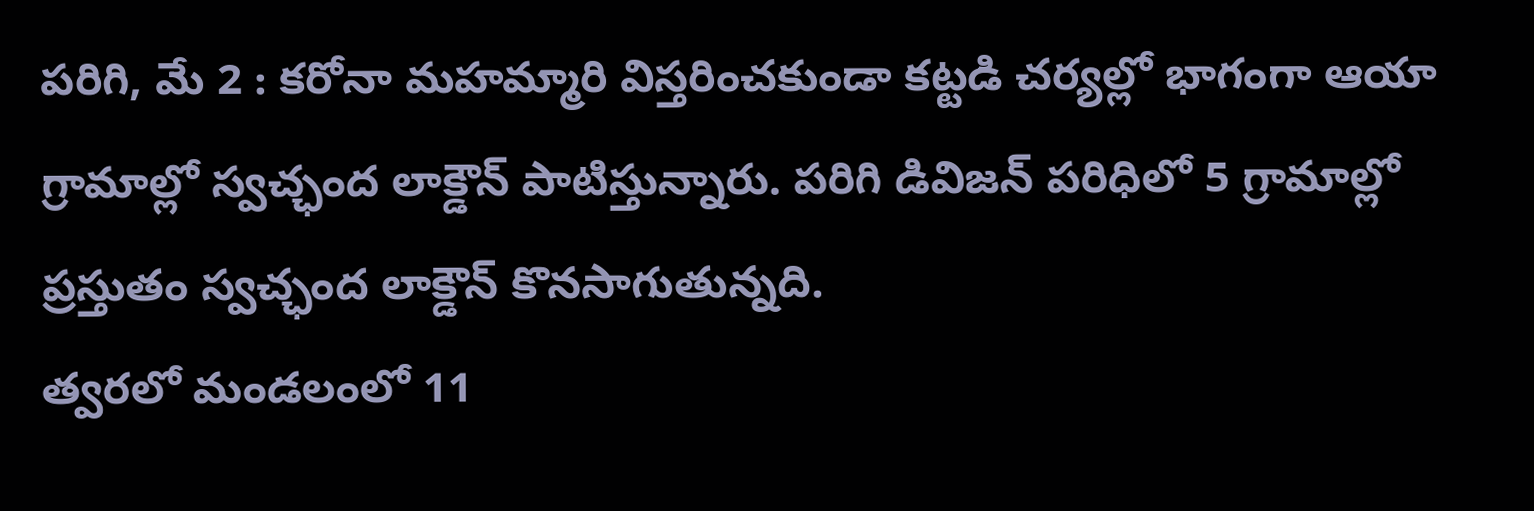పరిగి, మే 2 : కరోనా మహమ్మారి విస్తరించకుండా కట్టడి చర్యల్లో భాగంగా ఆయా గ్రామాల్లో స్వచ్ఛంద లాక్డౌన్ పాటిస్తున్నారు. పరిగి డివిజన్ పరిధిలో 5 గ్రామాల్లో ప్రస్తుతం స్వచ్ఛంద లాక్డౌన్ కొనసాగుతున్నది.
త్వరలో మండలంలో 11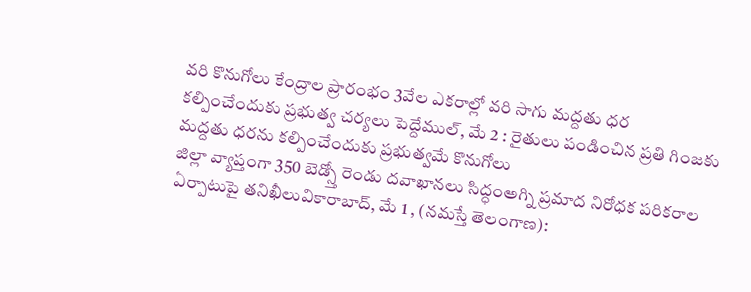వరి కొనుగోలు కేంద్రాల ప్రారంభం 3వేల ఎకరాల్లో వరి సాగు మద్దతు ధర కల్పించేందుకు ప్రభుత్వ చర్యలు పెద్దేముల్, మే 2 : రైతులు పండించిన ప్రతి గింజకు మద్దతు ధరను కల్పించేందుకు ప్రభుత్వమే కొనుగోలు
జిల్లా వ్యాప్తంగా 350 బెడ్స్తో రెండు దవాఖానలు సిద్ధంఅగ్ని ప్రమాద నిరోధక పరికరాల ఏర్పాటుపై తనిఖీలువికారాబాద్, మే 1 , (నమస్తే తెలంగాణ):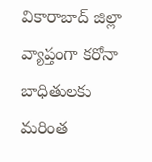వికారాబాద్ జిల్లా వ్యాప్తంగా కరోనా బాధితులకు మరింత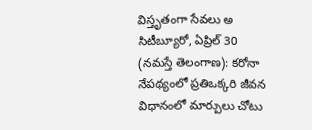విస్తృతంగా సేవలు అ
సిటీబ్యూరో, ఏప్రిల్ 30 (నమస్తే తెలంగాణ): కరోనా నేపథ్యంలో ప్రతిఒక్కరి జీవన విధానంలో మార్పులు చోటు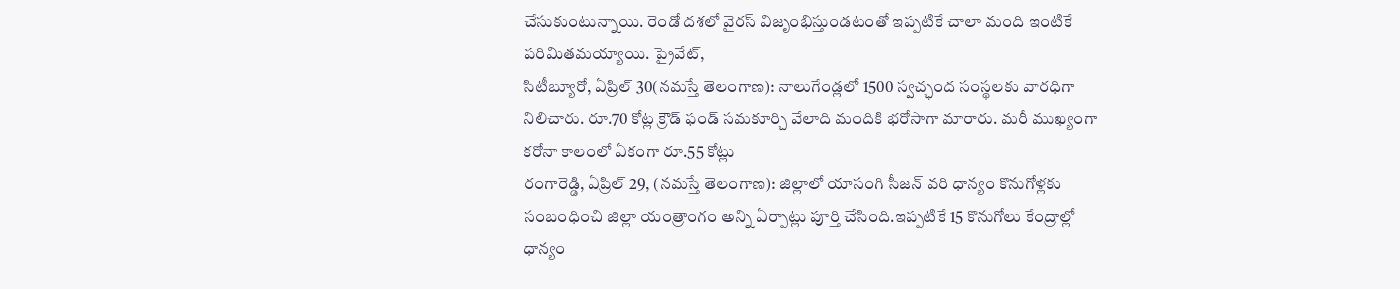చేసుకుంటున్నాయి. రెండో దశలో వైరస్ విజృంభిస్తుండటంతో ఇప్పటికే చాలా మంది ఇంటికే పరిమితమయ్యాయి. ప్రైవేట్,
సిటీబ్యూరో, ఏప్రిల్ 30(నమస్తే తెలంగాణ): నాలుగేండ్లలో 1500 స్వచ్ఛంద సంస్థలకు వారధిగా నిలిచారు. రూ.70 కోట్ల క్రౌడ్ ఫండ్ సమకూర్చి వేలాది మందికి భరోసాగా మారారు. మరీ ముఖ్యంగా కరోనా కాలంలో ఏకంగా రూ.55 కోట్లు
రంగారెడ్డి, ఏప్రిల్ 29, (నమస్తే తెలంగాణ): జిల్లాలో యాసంగి సీజన్ వరి ధాన్యం కొనుగోళ్లకు సంబంధించి జిల్లా యంత్రాంగం అన్ని ఏర్పాట్లు పూర్తి చేసింది.ఇప్పటికే 15 కొనుగోలు కేంద్రాల్లో ధాన్యం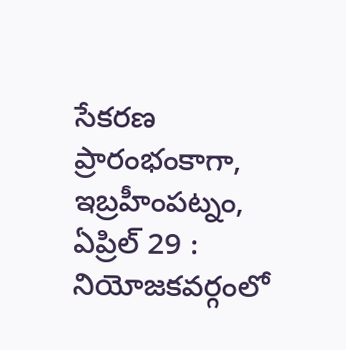సేకరణ ప్రారంభంకాగా,
ఇబ్రహీంపట్నం, ఏప్రిల్ 29 : నియోజకవర్గంలో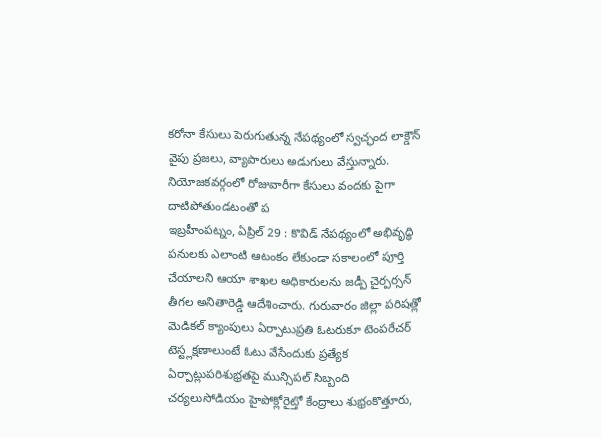కరోనా కేసులు పెరుగుతున్న నేపథ్యంలో స్వచ్ఛంద లాక్డౌన్ వైపు ప్రజలు, వ్యాపారులు అడుగులు వేస్తున్నారు. నియోజకవర్గంలో రోజువారీగా కేసులు వందకు పైగా దాటిపోతుండటంతో ప
ఇబ్రహీంపట్నం, ఏప్రిల్ 29 : కొవిడ్ నేపథ్యంలో అభివృద్ధి పనులకు ఎలాంటి ఆటంకం లేకుండా సకాలంలో పూర్తి చేయాలని ఆయా శాఖల అధికారులను జడ్పీ చైర్పర్సన్ తీగల అనితారెడ్డి ఆదేశించారు. గురువారం జిల్లా పరిషత్లో
మెడికల్ క్యాంపులు ఏర్పాటుప్రతి ఓటరుకూ టెంపరేచర్ టెస్ట్లక్షణాలుంటే ఓటు వేసేందుకు ప్రత్యేక ఏర్పాట్లుపరిశుభ్రతపై మున్సిపల్ సిబ్బంది చర్యలుసోడియం హైపోక్లోరైట్తో కేంద్రాలు శుభ్రంకొత్తూరు,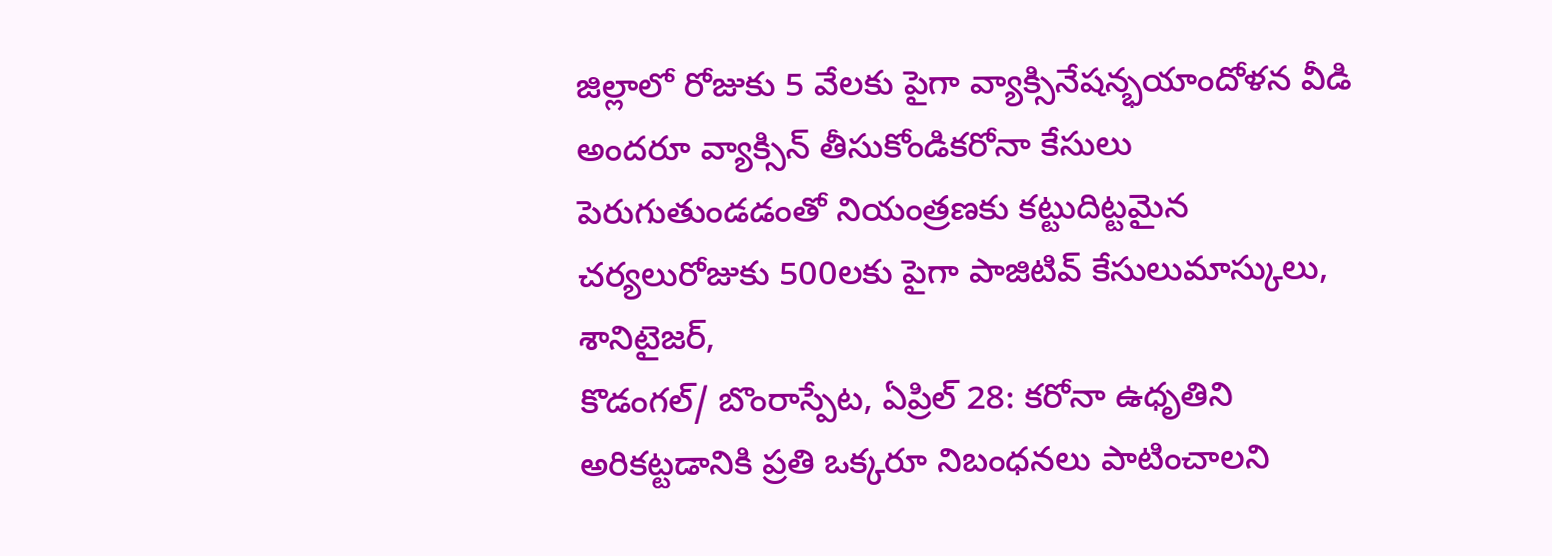జిల్లాలో రోజుకు 5 వేలకు పైగా వ్యాక్సినేషన్భయాందోళన వీడి అందరూ వ్యాక్సిన్ తీసుకోండికరోనా కేసులు పెరుగుతుండడంతో నియంత్రణకు కట్టుదిట్టమైన చర్యలురోజుకు 500లకు పైగా పాజిటివ్ కేసులుమాస్కులు, శానిటైజర్,
కొడంగల్/ బొంరాస్పేట, ఏప్రిల్ 28: కరోనా ఉధృతిని అరికట్టడానికి ప్రతి ఒక్కరూ నిబంధనలు పాటించాలని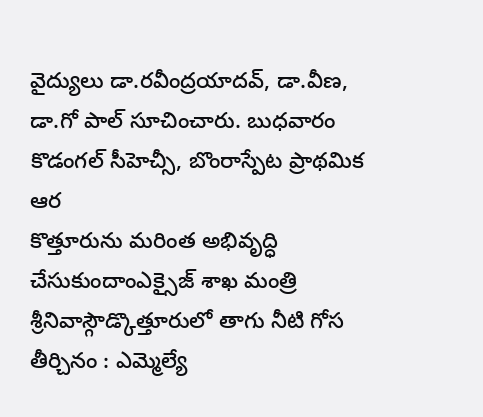వైద్యులు డా.రవీంద్రయాదవ్, డా.వీణ, డా.గో పాల్ సూచించారు. బుధవారం కొడంగల్ సీహెచ్సీ, బొంరాస్పేట ప్రాథమిక ఆర
కొత్తూరును మరింత అభివృద్ధి చేసుకుందాంఎక్సైజ్ శాఖ మంత్రి శ్రీనివాస్గౌడ్కొత్తూరులో తాగు నీటి గోస తీర్చినం : ఎమ్మెల్యే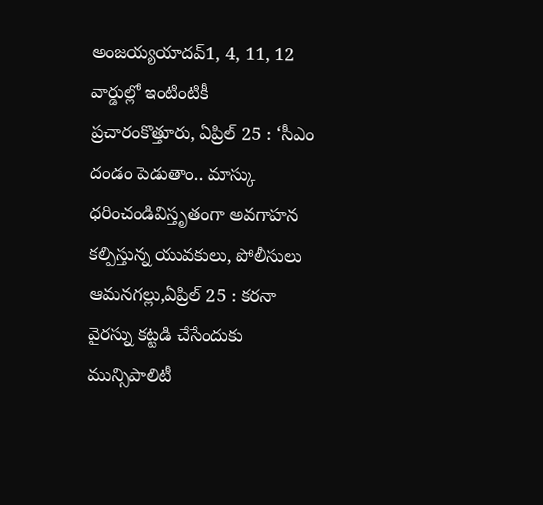అంజయ్యయాదవ్1, 4, 11, 12 వార్డుల్లో ఇంటింటికీ ప్రచారంకొత్తూరు, ఏప్రిల్ 25 : ‘సీఎం
దండం పెడుతాం.. మాస్కు ధరించండివిస్తృతంగా అవగాహన కల్పిస్తున్న యువకులు, పోలీసులు ఆమనగల్లు,ఏప్రిల్ 25 : కరనా వైరస్ను కట్టడి చేసేందుకు మున్సిపాలిటీ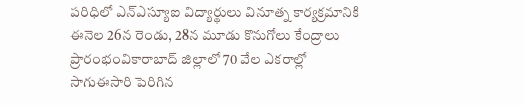పరిధిలో ఎన్ఎస్యూఐ విద్యార్థులు వినూత్న కార్యక్రమానికి
ఈనెల 26న రెండు, 28న మూడు కొనుగోలు కేంద్రాలు ప్రారంభంవికారాబాద్ జిల్లాలో 70 వేల ఎకరాల్లో సాగుఈసారి పెరిగిన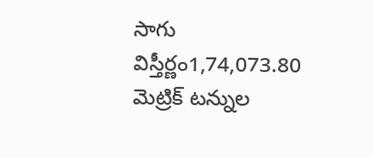సాగు విస్తీర్ణం1,74,073.80 మెట్రిక్ టన్నుల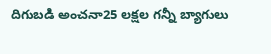దిగుబడి అంచనా25 లక్షల గన్నీ బ్యాగులు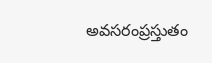అవసరంప్రస్తుతం